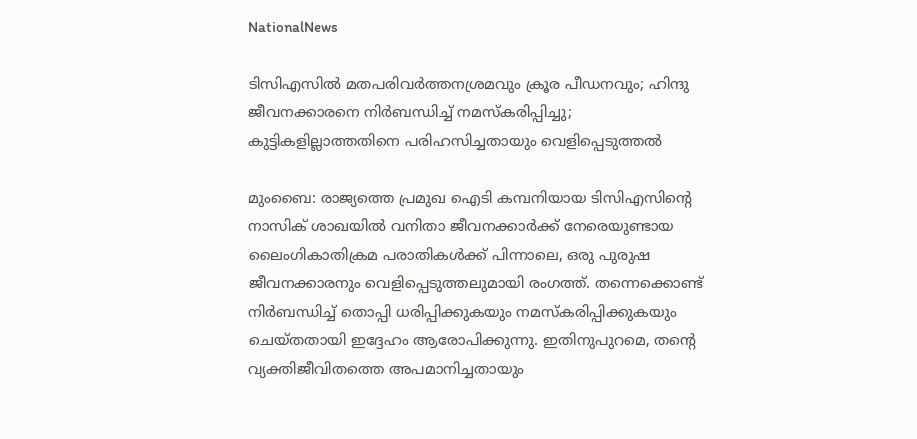NationalNews

ടിസിഎസിൽ മതപരിവർത്തനശ്രമവും ക്രൂര പീഡനവും; ഹിന്ദു ജീവനക്കാരനെ നിർബന്ധിച്ച് നമസ്കരിപ്പിച്ചു; കുട്ടികളില്ലാത്തതിനെ പരിഹസിച്ചതായും വെളിപ്പെടുത്തൽ

മുംബൈ: രാജ്യത്തെ പ്രമുഖ ഐടി കമ്പനിയായ ടിസിഎസിന്റെ നാസിക് ശാഖയിൽ വനിതാ ജീവനക്കാർക്ക് നേരെയുണ്ടായ ലൈംഗികാതിക്രമ പരാതികൾക്ക് പിന്നാലെ, ഒരു പുരുഷ ജീവനക്കാരനും വെളിപ്പെടുത്തലുമായി രംഗത്ത്. തന്നെക്കൊണ്ട് നിർബന്ധിച്ച് തൊപ്പി ധരിപ്പിക്കുകയും നമസ്കരിപ്പിക്കുകയും ചെയ്തതായി ഇദ്ദേഹം ആരോപിക്കുന്നു. ഇതിനുപുറമെ, തന്റെ വ്യക്തിജീവിതത്തെ അപമാനിച്ചതായും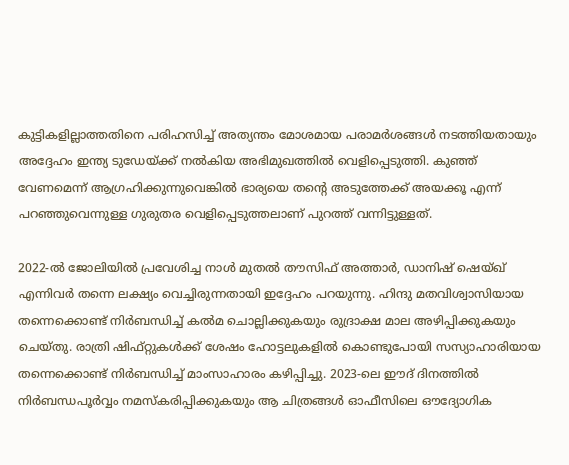കുട്ടികളില്ലാത്തതിനെ പരിഹസിച്ച് അത്യന്തം മോശമായ പരാമർശങ്ങൾ നടത്തിയതായും അദ്ദേഹം ഇന്ത്യ ടുഡേയ്ക്ക് നൽകിയ അഭിമുഖത്തിൽ വെളിപ്പെടുത്തി. കുഞ്ഞ് വേണമെന്ന് ആഗ്രഹിക്കുന്നുവെങ്കിൽ ഭാര്യയെ തന്റെ അടുത്തേക്ക് അയക്കൂ എന്ന് പറഞ്ഞുവെന്നുള്ള ഗുരുതര വെളിപ്പെടുത്തലാണ് പുറത്ത് വന്നിട്ടുള്ളത്.

2022-ൽ ജോലിയിൽ പ്രവേശിച്ച നാൾ മുതൽ തൗസിഫ് അത്താർ, ഡാനിഷ് ഷെയ്ഖ് എന്നിവർ തന്നെ ലക്ഷ്യം വെച്ചിരുന്നതായി ഇദ്ദേഹം പറയുന്നു. ഹിന്ദു മതവിശ്വാസിയായ തന്നെക്കൊണ്ട് നിർബന്ധിച്ച് കൽമ ചൊല്ലിക്കുകയും രുദ്രാക്ഷ മാല അഴിപ്പിക്കുകയും ചെയ്തു. രാത്രി ഷിഫ്റ്റുകൾക്ക് ശേഷം ഹോട്ടലുകളിൽ കൊണ്ടുപോയി സസ്യാഹാരിയായ തന്നെക്കൊണ്ട് നിർബന്ധിച്ച് മാംസാഹാരം കഴിപ്പിച്ചു. 2023-ലെ ഈദ് ദിനത്തിൽ നിർബന്ധപൂർവ്വം നമസ്കരിപ്പിക്കുകയും ആ ചിത്രങ്ങൾ ഓഫീസിലെ ഔദ്യോഗിക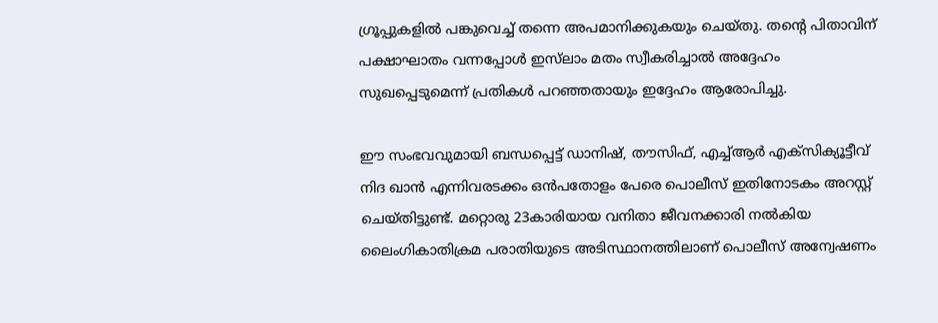ഗ്രൂപ്പുകളിൽ പങ്കുവെച്ച് തന്നെ അപമാനിക്കുകയും ചെയ്തു. തന്റെ പിതാവിന് പക്ഷാഘാതം വന്നപ്പോൾ ഇസ്‌ലാം മതം സ്വീകരിച്ചാൽ അദ്ദേഹം സുഖപ്പെടുമെന്ന് പ്രതികൾ പറഞ്ഞതായും ഇദ്ദേഹം ആരോപിച്ചു.

ഈ സംഭവവുമായി ബന്ധപ്പെട്ട് ഡാനിഷ്, തൗസിഫ്, എച്ച്ആർ എക്സിക്യൂട്ടീവ് നിദ ഖാൻ എന്നിവരടക്കം ഒൻപതോളം പേരെ പൊലീസ് ഇതിനോടകം അറസ്റ്റ് ചെയ്തിട്ടുണ്ട്. മറ്റൊരു 23കാരിയായ വനിതാ ജീവനക്കാരി നൽകിയ ലൈംഗികാതിക്രമ പരാതിയുടെ അടിസ്ഥാനത്തിലാണ് പൊലീസ് അന്വേഷണം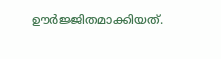ഊർജ്ജിതമാക്കിയത്.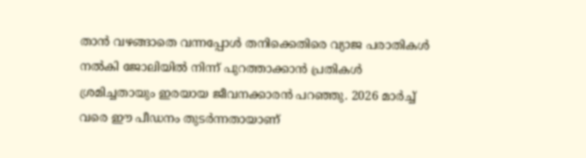താൻ വഴങ്ങാതെ വന്നപ്പോൾ തനിക്കെതിരെ വ്യാജ പരാതികൾ നൽകി ജോലിയിൽ നിന്ന് പുറത്താക്കാൻ പ്രതികൾ ശ്രമിച്ചതായും ഇരയായ ജീവനക്കാരൻ പറഞ്ഞു. 2026 മാർച്ച് വരെ ഈ പീഡനം തുടർന്നതായാണ്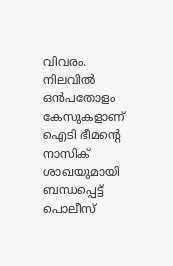വിവരം. നിലവിൽ ഒൻപതോളം കേസുകളാണ് ഐടി ഭീമന്റെ നാസിക് ശാഖയുമായി ബന്ധപ്പെട്ട് പൊലീസ്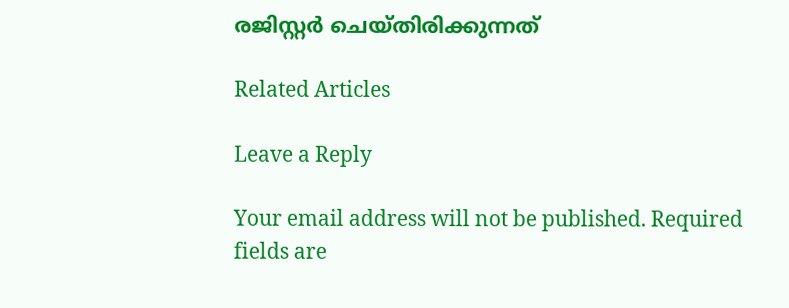രജിസ്റ്റർ ചെയ്തിരിക്കുന്നത്

Related Articles

Leave a Reply

Your email address will not be published. Required fields are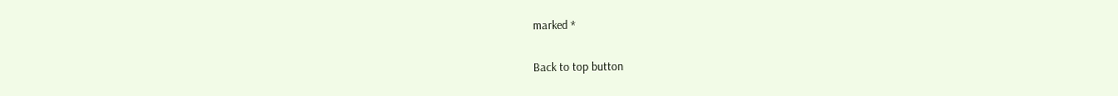marked *

Back to top button